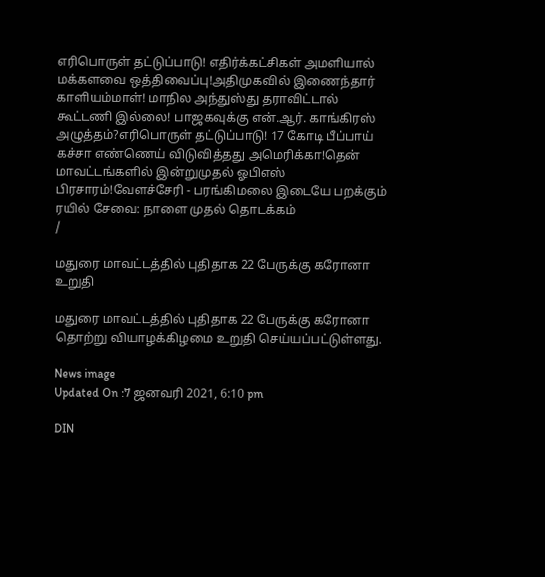எரிபொருள் தட்டுப்பாடு! எதிர்க்கட்சிகள் அமளியால் மக்களவை ஒத்திவைப்பு!அதிமுகவில் இணைந்தார் காளியம்மாள்! மாநில அந்துஸ்து தராவிட்டால் கூட்டணி இல்லை! பாஜகவுக்கு என்.ஆர். காங்கிரஸ் அழுத்தம்?எரிபொருள் தட்டுப்பாடு! 17 கோடி பீப்பாய் கச்சா எண்ணெய் விடுவித்தது அமெரிக்கா!தென் மாவட்டங்களில் இன்றுமுதல் ஓபிஎஸ் பிரசாரம்!வேளச்சேரி - பரங்கிமலை இடையே பறக்கும் ரயில் சேவை: நாளை முதல் தொடக்கம்
/

மதுரை மாவட்டத்தில் புதிதாக 22 பேருக்கு கரோனா உறுதி

மதுரை மாவட்டத்தில் புதிதாக 22 பேருக்கு கரோனா தொற்று வியாழக்கிழமை உறுதி செய்யப்பட்டுள்ளது.

News image
Updated On :7 ஜனவரி 2021, 6:10 pm

DIN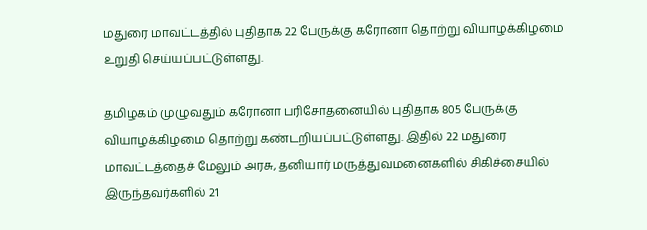மதுரை மாவட்டத்தில் புதிதாக 22 பேருக்கு கரோனா தொற்று வியாழக்கிழமை உறுதி செய்யப்பட்டுள்ளது.

தமிழகம் முழுவதும் கரோனா பரிசோதனையில் புதிதாக 805 பேருக்கு வியாழக்கிழமை தொற்று கண்டறியப்பட்டுள்ளது. இதில் 22 மதுரை மாவட்டத்தைச் மேலும் அரசு, தனியார் மருத்துவமனைகளில் சிகிச்சையில் இருந்தவர்களில் 21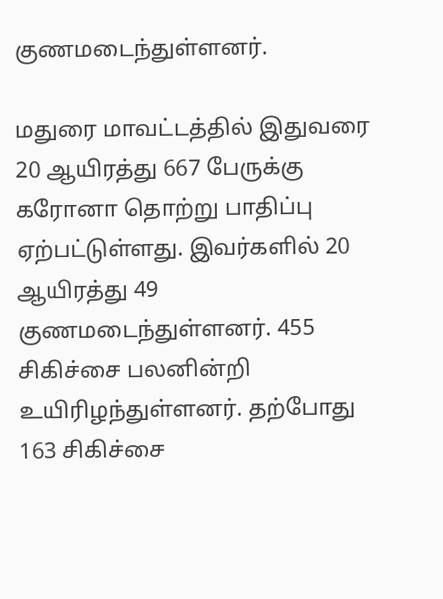குணமடைந்துள்ளனர்.

மதுரை மாவட்டத்தில் இதுவரை 20 ஆயிரத்து 667 பேருக்கு கரோனா தொற்று பாதிப்பு ஏற்பட்டுள்ளது. இவர்களில் 20 ஆயிரத்து 49 குணமடைந்துள்ளனர். 455 சிகிச்சை பலனின்றி உயிரிழந்துள்ளனர். தற்போது 163 சிகிச்சை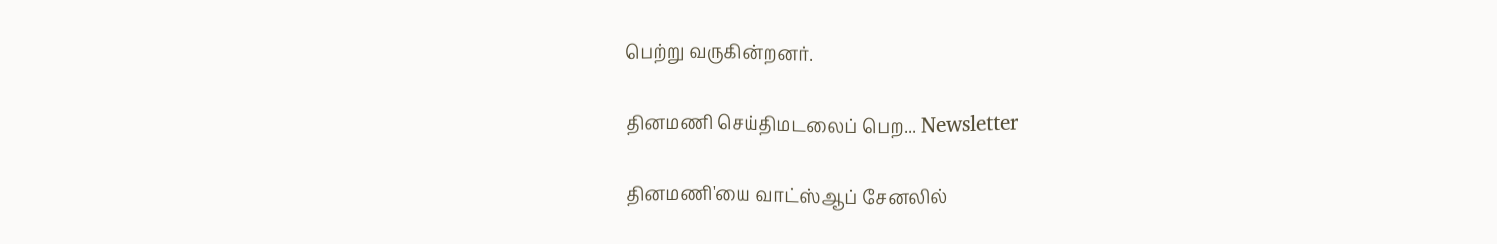பெற்று வருகின்றனர்.

தினமணி செய்திமடலைப் பெற... Newsletter

தினமணி'யை வாட்ஸ்ஆப் சேனலில்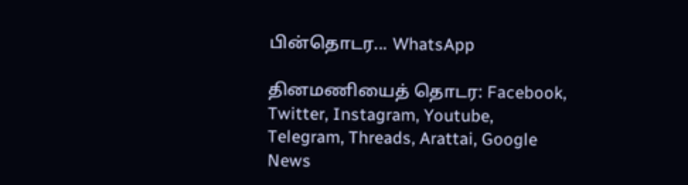பின்தொடர... WhatsApp

தினமணியைத் தொடர: Facebook, Twitter, Instagram, Youtube, Telegram, Threads, Arattai, Google News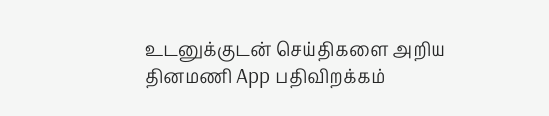உடனுக்குடன் செய்திகளை அறிய தினமணி App பதிவிறக்கம்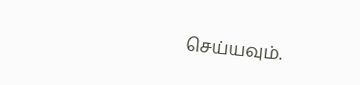செய்யவும்.